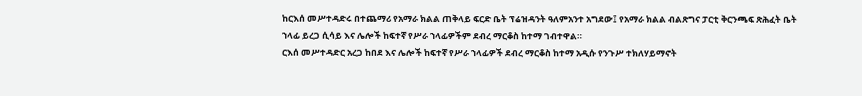ከርእሰ መሥተዳድሩ በተጨማሪ የአማራ ክልል ጠቅላይ ፍርድ ቤት ፕሬዝዳንት ዓለምአንተ አግደው፤ የአማራ ክልል ብልጽግና ፓርቲ ቅርንጫፍ ጽሕፈት ቤት ኀላፊ ይረጋ ሲሳይ እና ሌሎች ከፍተኛ የሥራ ኀላፊዎችም ደብረ ማርቆስ ከተማ ገብተዋል።
ርእሰ መሥተዳድር አረጋ ከበደ እና ሌሎች ከፍተኛ የሥራ ኀላፊዎች ደብረ ማርቆስ ከተማ አዲሱ የንጉሥ ተክለሃይማኖት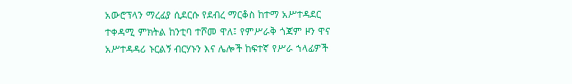አውሮፕላን ማረፊያ ሲደርሱ የደብረ ማርቆስ ከተማ አሥተዳደር ተቀዳሚ ምክትል ከንቲባ ተሾመ ዋለ፤ የምሥራቅ ጎጃም ዞን ዋና አሥተዳዳሪ ኑርልኝ ብርሃኑን እና ሌሎች ከፍተኛ የሥራ ኀላፊዎች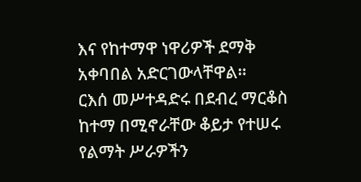እና የከተማዋ ነዋሪዎች ደማቅ አቀባበል አድርገውላቸዋል።
ርእሰ መሥተዳድሩ በደብረ ማርቆስ ከተማ በሚኖራቸው ቆይታ የተሠሩ የልማት ሥራዎችን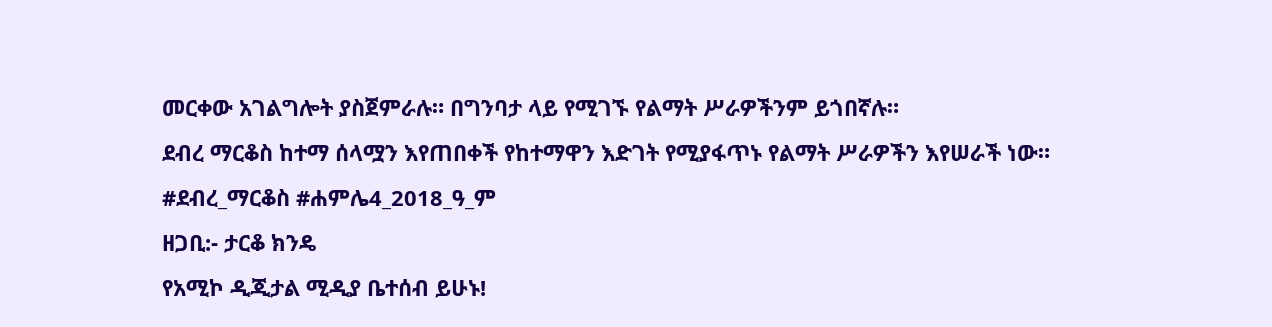መርቀው አገልግሎት ያስጀምራሉ። በግንባታ ላይ የሚገኙ የልማት ሥራዎችንም ይጎበኛሉ።
ደብረ ማርቆስ ከተማ ሰላሟን እየጠበቀች የከተማዋን እድገት የሚያፋጥኑ የልማት ሥራዎችን እየሠራች ነው።
#ደብረ_ማርቆስ #ሐምሌ4_2018_ዓ_ም
ዘጋቢ:- ታርቆ ክንዴ
የአሚኮ ዲጂታል ሚዲያ ቤተሰብ ይሁኑ!